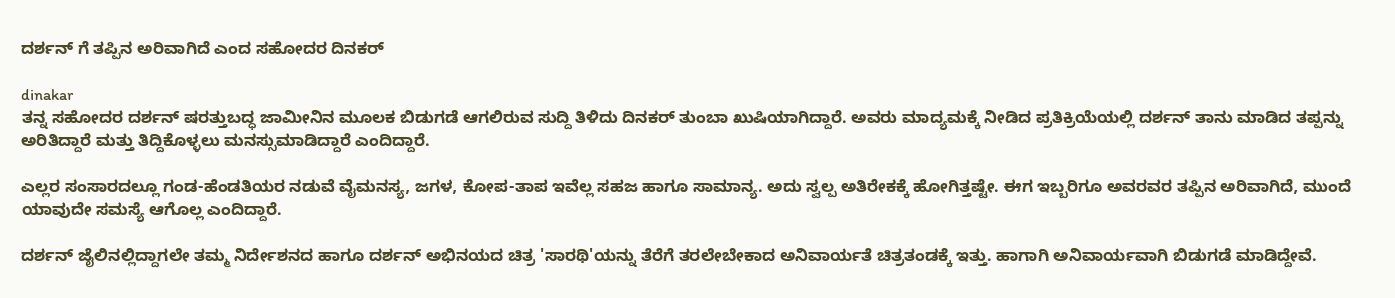ದರ್ಶನ್ ಗೆ ತಪ್ಪಿನ ಅರಿವಾಗಿದೆ ಎಂದ ಸಹೋದರ ದಿನಕರ್

dinakar
ತನ್ನ ಸಹೋದರ ದರ್ಶನ್ ಷರತ್ತುಬದ್ಧ ಜಾಮೀನಿನ ಮೂಲಕ ಬಿಡುಗಡೆ ಆಗಲಿರುವ ಸುದ್ದಿ ತಿಳಿದು ದಿನಕರ್ ತುಂಬಾ ಖುಷಿಯಾಗಿದ್ದಾರೆ. ಅವರು ಮಾದ್ಯಮಕ್ಕೆ ನೀಡಿದ ಪ್ರತಿಕ್ರಿಯೆಯಲ್ಲಿ ದರ್ಶನ್ ತಾನು ಮಾಡಿದ ತಪ್ಪನ್ನು ಅರಿತಿದ್ದಾರೆ ಮತ್ತು ತಿದ್ದಿಕೊಳ್ಳಲು ಮನಸ್ಸುಮಾಡಿದ್ದಾರೆ ಎಂದಿದ್ದಾರೆ.

ಎಲ್ಲರ ಸಂಸಾರದಲ್ಲೂ ಗಂಡ-ಹೆಂಡತಿಯರ ನಡುವೆ ವೈಮನಸ್ಯ, ಜಗಳ, ಕೋಪ-ತಾಪ ಇವೆಲ್ಲ ಸಹಜ ಹಾಗೂ ಸಾಮಾನ್ಯ. ಅದು ಸ್ವಲ್ಪ ಅತಿರೇಕಕ್ಕೆ ಹೋಗಿತ್ತಷ್ಟೇ. ಈಗ ಇಬ್ಬರಿಗೂ ಅವರವರ ತಪ್ಪಿನ ಅರಿವಾಗಿದೆ, ಮುಂದೆ ಯಾವುದೇ ಸಮಸ್ಯೆ ಆಗೊಲ್ಲ ಎಂದಿದ್ದಾರೆ.

ದರ್ಶನ್ ಜೈಲಿನಲ್ಲಿದ್ದಾಗಲೇ ತಮ್ಮ ನಿರ್ದೇಶನದ ಹಾಗೂ ದರ್ಶನ್ ಅಭಿನಯದ ಚಿತ್ರ 'ಸಾರಥಿ'ಯನ್ನು ತೆರೆಗೆ ತರಲೇಬೇಕಾದ ಅನಿವಾರ್ಯತೆ ಚಿತ್ರತಂಡಕ್ಕೆ ಇತ್ತು. ಹಾಗಾಗಿ ಅನಿವಾರ್ಯವಾಗಿ ಬಿಡುಗಡೆ ಮಾಡಿದ್ದೇವೆ.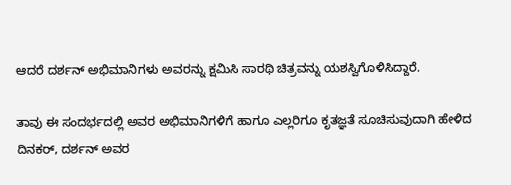ಆದರೆ ದರ್ಶನ್ ಅಭಿಮಾನಿಗಳು ಅವರನ್ನು ಕ್ಷಮಿಸಿ ಸಾರಥಿ ಚಿತ್ರವನ್ನು ಯಶಸ್ವಿಗೊಳಿಸಿದ್ದಾರೆ.

ತಾವು ಈ ಸಂದರ್ಭದಲ್ಲಿ ಅವರ ಅಭಿಮಾನಿಗಳಿಗೆ ಹಾಗೂ ಎಲ್ಲರಿಗೂ ಕೃತಜ್ಞತೆ ಸೂಚಿಸುವುದಾಗಿ ಹೇಳಿದ ದಿನಕರ್, ದರ್ಶನ್ ಅವರ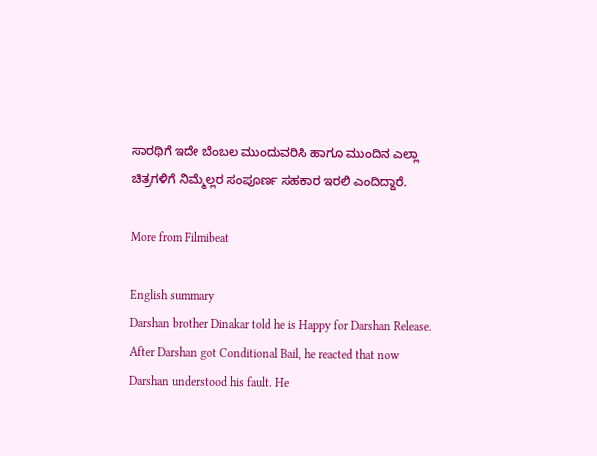ಸಾರಥಿಗೆ ಇದೇ ಬೆಂಬಲ ಮುಂದುವರಿಸಿ ಹಾಗೂ ಮುಂದಿನ ಎಲ್ಲಾ ಚಿತ್ರಗಳಿಗೆ ನಿಮ್ಮೆಲ್ಲರ ಸಂಪೂರ್ಣ ಸಹಕಾರ ಇರಲಿ ಎಂದಿದ್ದಾರೆ.

More from Filmibeat

English summary
Darshan brother Dinakar told he is Happy for Darshan Release. After Darshan got Conditional Bail, he reacted that now Darshan understood his fault. He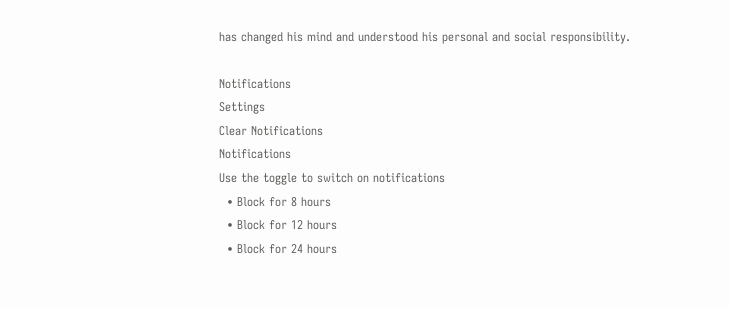has changed his mind and understood his personal and social responsibility.

Notifications
Settings
Clear Notifications
Notifications
Use the toggle to switch on notifications
  • Block for 8 hours
  • Block for 12 hours
  • Block for 24 hours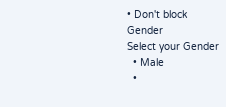• Don't block
Gender
Select your Gender
  • Male
  •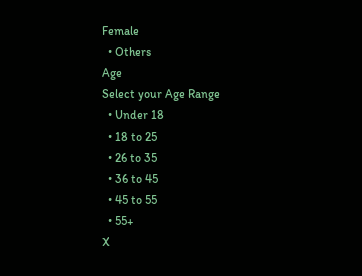Female
  • Others
Age
Select your Age Range
  • Under 18
  • 18 to 25
  • 26 to 35
  • 36 to 45
  • 45 to 55
  • 55+
X